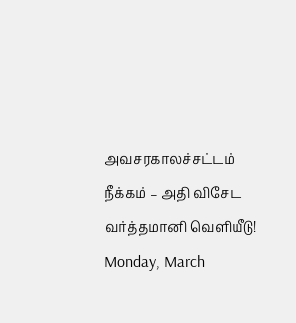அவசரகாலச்சட்டம் நீக்கம் – அதி விசேட வர்த்தமானி வெளியீடு!
Monday, March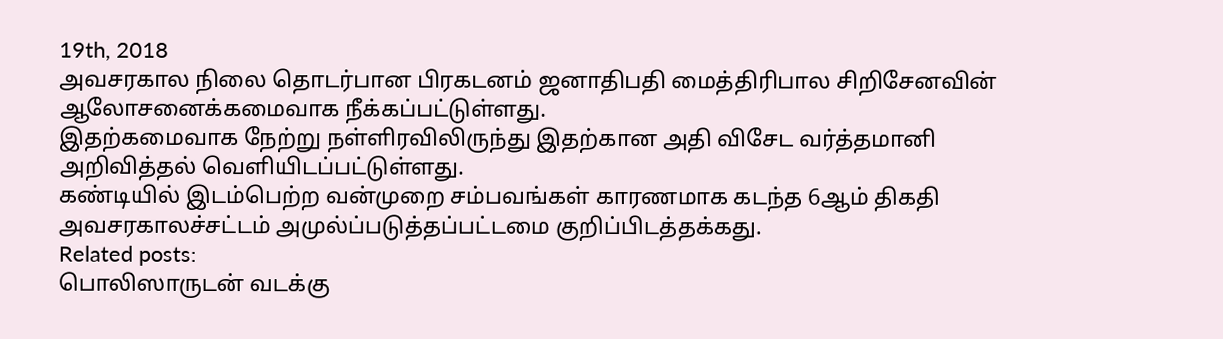19th, 2018
அவசரகால நிலை தொடர்பான பிரகடனம் ஜனாதிபதி மைத்திரிபால சிறிசேனவின் ஆலோசனைக்கமைவாக நீக்கப்பட்டுள்ளது.
இதற்கமைவாக நேற்று நள்ளிரவிலிருந்து இதற்கான அதி விசேட வர்த்தமானி அறிவித்தல் வெளியிடப்பட்டுள்ளது.
கண்டியில் இடம்பெற்ற வன்முறை சம்பவங்கள் காரணமாக கடந்த 6ஆம் திகதி அவசரகாலச்சட்டம் அமுல்ப்படுத்தப்பட்டமை குறிப்பிடத்தக்கது.
Related posts:
பொலிஸாருடன் வடக்கு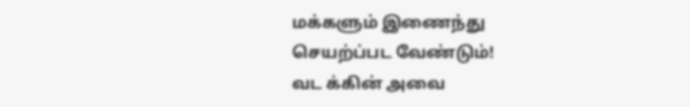மக்களும் இணைந்து செயற்ப்பட வேண்டும்!
வட க்கின் அவை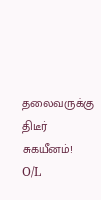தலைவருக்கு திடீர் சுகயீனம்!
O/L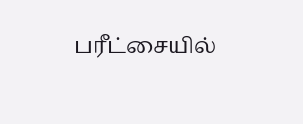பரீட்சையில்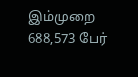இம்முறை 688,573 பேர்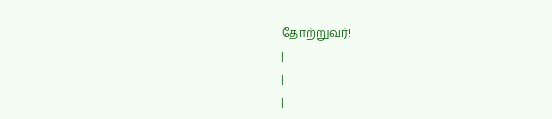தோற்றுவர்!
|
|
|